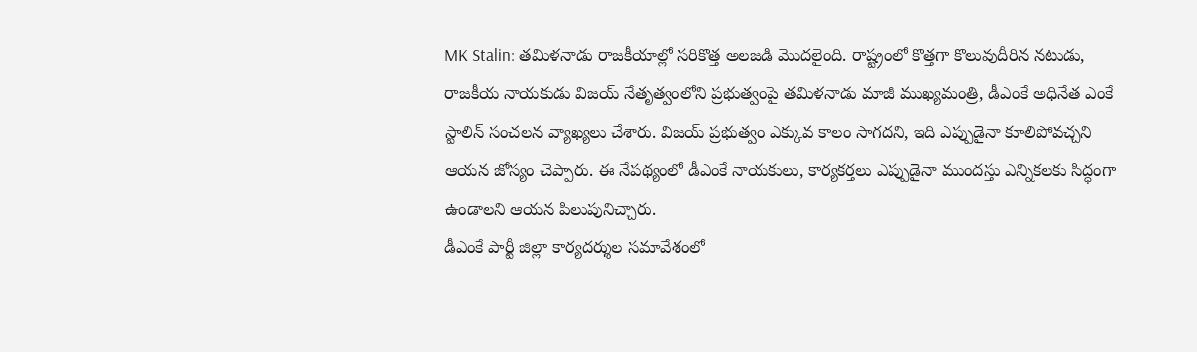MK Stalin: తమిళనాడు రాజకీయాల్లో సరికొత్త అలజడి మొదలైంది. రాష్ట్రంలో కొత్తగా కొలువుదీరిన నటుడు, రాజకీయ నాయకుడు విజయ్ నేతృత్వంలోని ప్రభుత్వంపై తమిళనాడు మాజీ ముఖ్యమంత్రి, డీఎంకే అధినేత ఎంకే స్టాలిన్ సంచలన వ్యాఖ్యలు చేశారు. విజయ్ ప్రభుత్వం ఎక్కువ కాలం సాగదని, ఇది ఎప్పుడైనా కూలిపోవచ్చని ఆయన జోస్యం చెప్పారు. ఈ నేపథ్యంలో డీఎంకే నాయకులు, కార్యకర్తలు ఎప్పుడైనా ముందస్తు ఎన్నికలకు సిద్ధంగా ఉండాలని ఆయన పిలుపునిచ్చారు.
డీఎంకే పార్టీ జిల్లా కార్యదర్శుల సమావేశంలో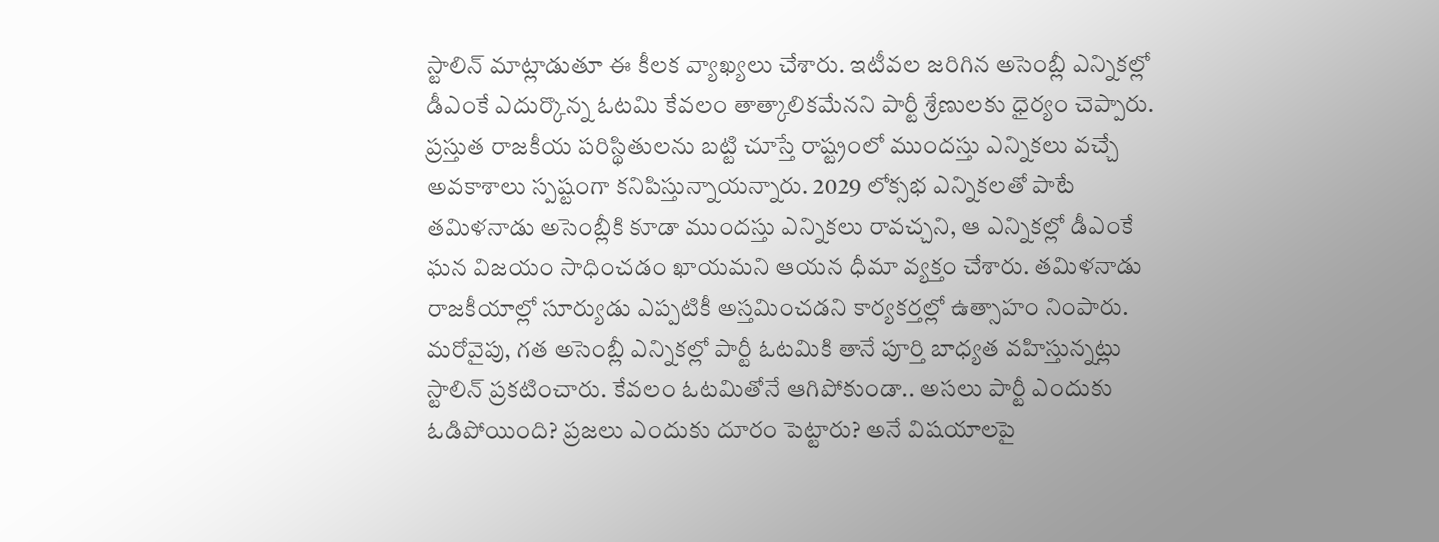స్టాలిన్ మాట్లాడుతూ ఈ కీలక వ్యాఖ్యలు చేశారు. ఇటీవల జరిగిన అసెంబ్లీ ఎన్నికల్లో డీఎంకే ఎదుర్కొన్న ఓటమి కేవలం తాత్కాలికమేనని పార్టీ శ్రేణులకు ధైర్యం చెప్పారు. ప్రస్తుత రాజకీయ పరిస్థితులను బట్టి చూస్తే రాష్ట్రంలో ముందస్తు ఎన్నికలు వచ్చే అవకాశాలు స్పష్టంగా కనిపిస్తున్నాయన్నారు. 2029 లోక్సభ ఎన్నికలతో పాటే తమిళనాడు అసెంబ్లీకి కూడా ముందస్తు ఎన్నికలు రావచ్చని, ఆ ఎన్నికల్లో డీఎంకే ఘన విజయం సాధించడం ఖాయమని ఆయన ధీమా వ్యక్తం చేశారు. తమిళనాడు రాజకీయాల్లో సూర్యుడు ఎప్పటికీ అస్తమించడని కార్యకర్తల్లో ఉత్సాహం నింపారు.
మరోవైపు, గత అసెంబ్లీ ఎన్నికల్లో పార్టీ ఓటమికి తానే పూర్తి బాధ్యత వహిస్తున్నట్లు స్టాలిన్ ప్రకటించారు. కేవలం ఓటమితోనే ఆగిపోకుండా.. అసలు పార్టీ ఎందుకు ఓడిపోయింది? ప్రజలు ఎందుకు దూరం పెట్టారు? అనే విషయాలపై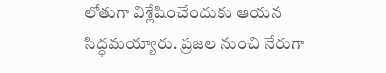లోతుగా విశ్లేషించేందుకు ఆయన సిద్ధమయ్యారు. ప్రజల నుంచి నేరుగా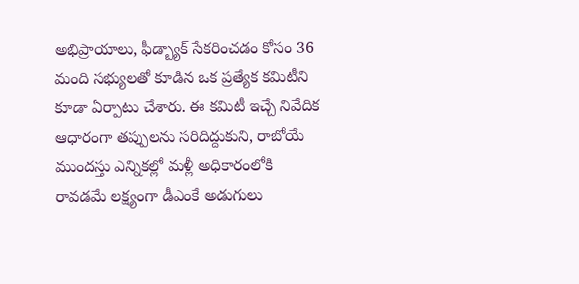అభిప్రాయాలు, ఫీడ్బ్యాక్ సేకరించడం కోసం 36 మంది సభ్యులతో కూడిన ఒక ప్రత్యేక కమిటీని కూడా ఏర్పాటు చేశారు. ఈ కమిటీ ఇచ్చే నివేదిక ఆధారంగా తప్పులను సరిదిద్దుకుని, రాబోయే ముందస్తు ఎన్నికల్లో మళ్లీ అధికారంలోకి రావడమే లక్ష్యంగా డీఎంకే అడుగులు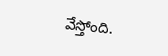వేస్తోంది.